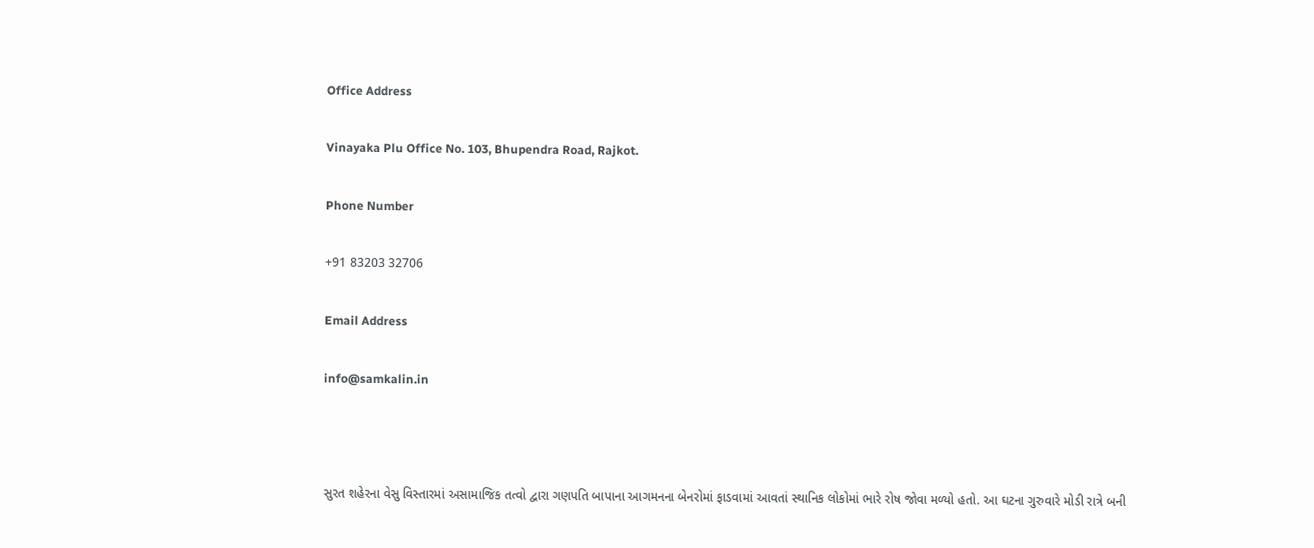Office Address

Vinayaka Plu Office No. 103, Bhupendra Road, Rajkot.

Phone Number

+91 83203 32706

Email Address

info@samkalin.in



સુરત શહેરના વેસુ વિસ્તારમાં અસામાજિક તત્વો દ્વારા ગણપતિ બાપાના આગમનના બેનરોમાં ફાડવામાં આવતાં સ્થાનિક લોકોમાં ભારે રોષ જોવા મળ્યો હતો. આ ઘટના ગુરુવારે મોડી રાત્રે બની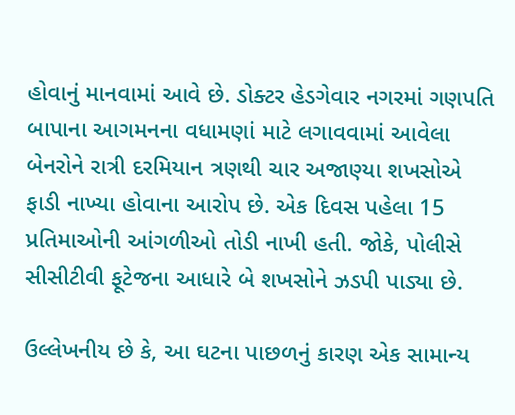હોવાનું માનવામાં આવે છે. ડોક્ટર હેડગેવાર નગરમાં ગણપતિ બાપાના આગમનના વધામણાં માટે લગાવવામાં આવેલા બેનરોને રાત્રી દરમિયાન ત્રણથી ચાર અજાણ્યા શખસોએ ફાડી નાખ્યા હોવાના આરોપ છે. એક દિવસ પહેલા 15 પ્રતિમાઓની આંગળીઓ તોડી નાખી હતી. જોકે, પોલીસે સીસીટીવી ફૂટેજના આધારે બે શખસોને ઝડપી પાડ્યા છે.

ઉલ્લેખનીય છે કે, આ ઘટના પાછળનું કારણ એક સામાન્ય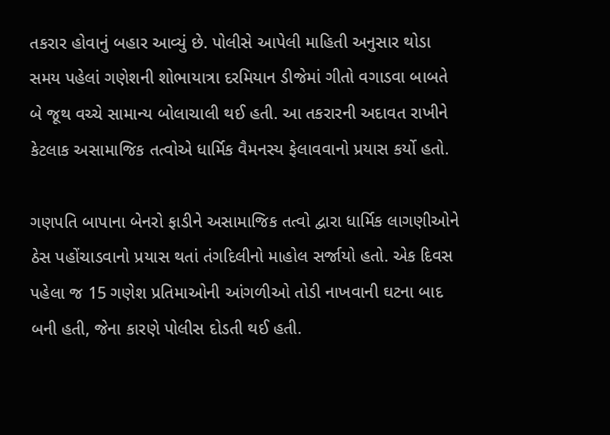તકરાર હોવાનું બહાર આવ્યું છે. પોલીસે આપેલી માહિતી અનુસાર થોડા સમય પહેલાં ગણેશની શોભાયાત્રા દરમિયાન ડીજેમાં ગીતો વગાડવા બાબતે બે જૂથ વચ્ચે સામાન્ય બોલાચાલી થઈ હતી. આ તકરારની અદાવત રાખીને કેટલાક અસામાજિક તત્વોએ ધાર્મિક વૈમનસ્ય ફેલાવવાનો પ્રયાસ કર્યો હતો.

ગણપતિ બાપાના બેનરો ફાડીને અસામાજિક તત્વો દ્વારા ધાર્મિક લાગણીઓને ઠેસ પહોંચાડવાનો પ્રયાસ થતાં તંગદિલીનો માહોલ સર્જાયો હતો. એક દિવસ પહેલા જ 15 ગણેશ પ્રતિમાઓની આંગળીઓ તોડી નાખવાની ઘટના બાદ બની હતી, જેના કારણે પોલીસ દોડતી થઈ હતી.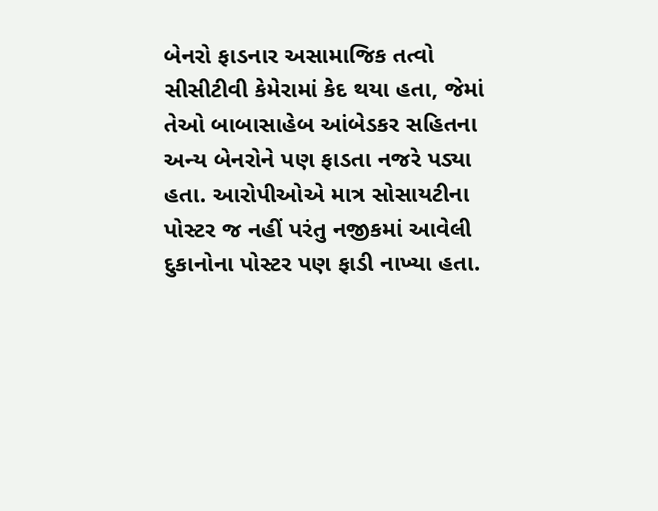બેનરો ફાડનાર અસામાજિક તત્વો સીસીટીવી કેમેરામાં કેદ થયા હતા, જેમાં તેઓ બાબાસાહેબ આંબેડકર સહિતના અન્ય બેનરોને પણ ફાડતા નજરે પડ્યા હતા. આરોપીઓએ માત્ર સોસાયટીના પોસ્ટર જ નહીં પરંતુ નજીકમાં આવેલી દુકાનોના પોસ્ટર પણ ફાડી નાખ્યા હતા.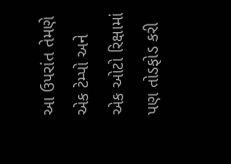આ ઉપરાંત તેમણે એક ટેમ્પો અને એક ઓટો રિક્ષામાં પણ તોડફોડ કરી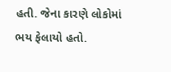હતી. જેના કારણે લોકોમાં ભય ફેલાયો હતો.